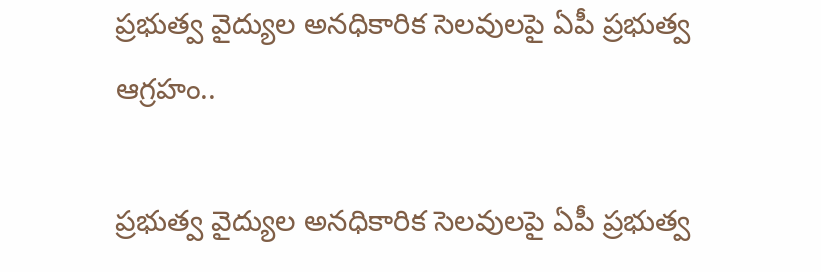ప్రభుత్వ వైద్యుల అనధికారిక సెలవులపై ఏపీ ప్రభుత్వ ఆగ్రహం..

ప్రభుత్వ వైద్యుల అనధికారిక సెలవులపై ఏపీ ప్రభుత్వ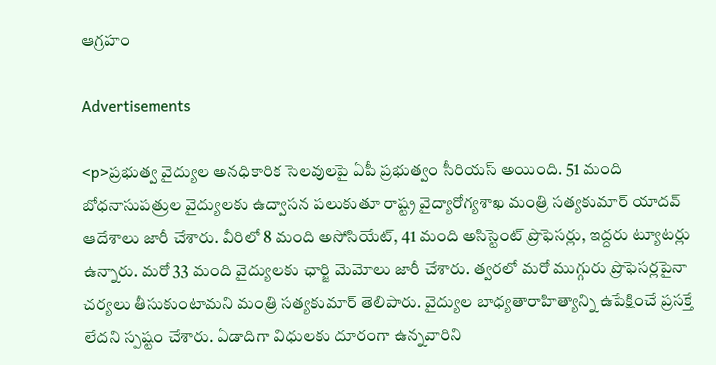ఆగ్రహం

Advertisements

<p>ప్రభుత్వ వైద్యుల అనధికారిక సెలవులపై ఏపీ ప్రభుత్వం సీరియస్‌ అయింది. 51 మంది బోధనాసుపత్రుల వైద్యులకు ఉద్వాసన పలుకుతూ రాష్ట్ర వైద్యారోగ్యశాఖ మంత్రి సత్యకుమార్‌ యాదవ్‌ ఆదేశాలు జారీ చేశారు. వీరిలో 8 మంది అసోసియేట్‌, 41 మంది అసిస్టెంట్‌ ప్రొఫెసర్లు, ఇద్దరు ట్యూటర్లు ఉన్నారు. మరో 33 మంది వైద్యులకు ఛార్జి మెమోలు జారీ చేశారు. త్వరలో మరో ముగ్గురు ప్రొఫెసర్లపైనా చర్యలు తీసుకుంటామని మంత్రి సత్యకుమార్‌ తెలిపారు. వైద్యుల బాధ్యతారాహిత్యాన్ని ఉపేక్షించే ప్రసక్తే లేదని స్పష్టం చేశారు. ఏడాదిగా విధులకు దూరంగా ఉన్నవారిని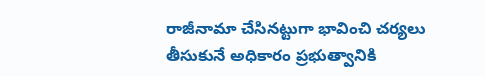రాజీనామా చేసినట్టుగా భావించి చర్యలు తీసుకునే అధికారం ప్రభుత్వానికి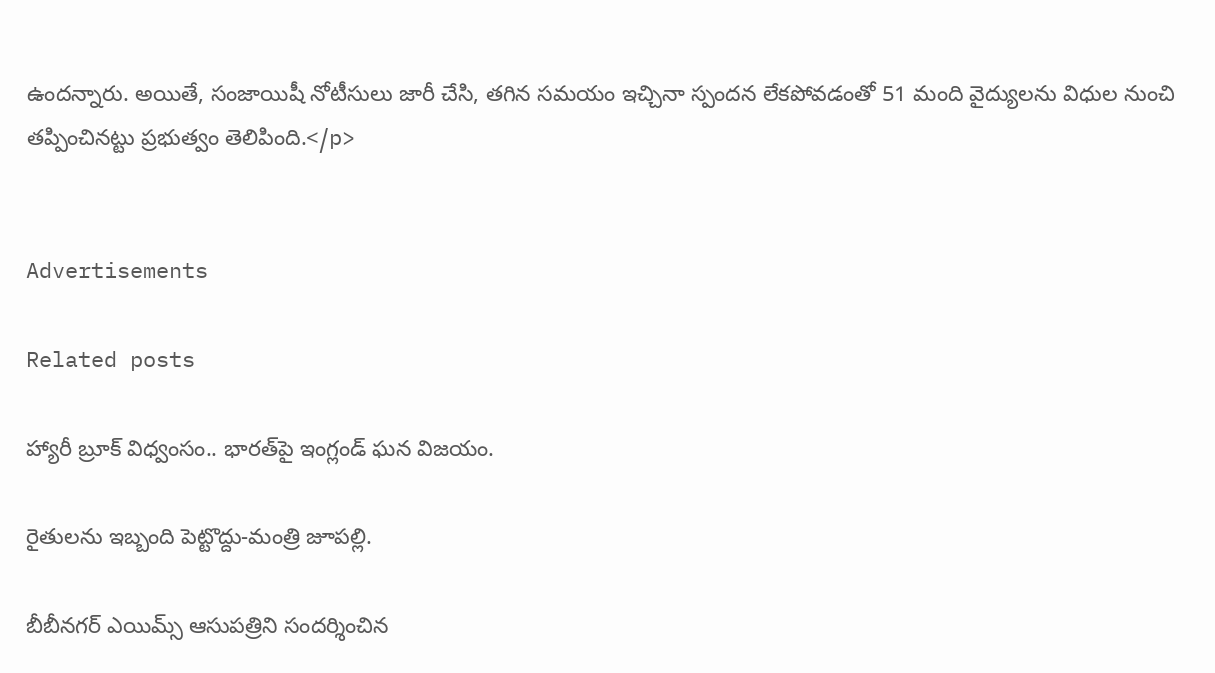ఉందన్నారు. అయితే, సంజాయిషీ నోటీసులు జారీ చేసి, తగిన సమయం ఇచ్చినా స్పందన లేకపోవడంతో 51 మంది వైద్యులను విధుల నుంచి తప్పించినట్టు ప్రభుత్వం తెలిపింది.</p>


Advertisements

Related posts

హ్యారీ బ్రూక్ విధ్వంసం.. భారత్‌పై ఇంగ్లండ్ ఘన విజయం.

రైతులను ఇబ్బంది పెట్టొద్దు-మంత్రి జూపల్లి.

బీబీనగర్ ఎయిమ్స్ ఆసుపత్రిని సందర్శించిన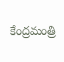కేంద్రమంత్రి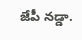జేపీ నడ్డా.